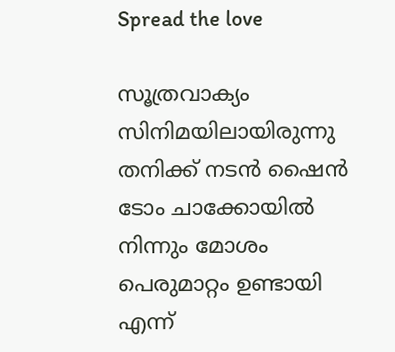Spread the love

സൂത്രവാക്യം സിനിമയിലായിരുന്നു തനിക്ക് നടൻ ഷൈൻ ടോം ചാക്കോയിൽ നിന്നും മോശം പെരുമാറ്റം ഉണ്ടായി എന്ന്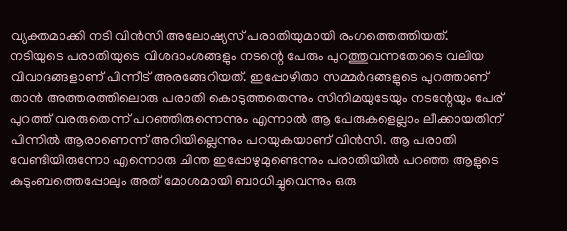വ്യക്തമാക്കി നടി വിൻസി അലോഷ്യസ് പരാതിയുമായി രംഗത്തെത്തിയത്. നടിയുടെ പരാതിയുടെ വിശദാംശങ്ങളും നടന്റെ പേരും പുറത്തുവന്നതോടെ വലിയ വിവാദങ്ങളാണ് പിന്നീട് അരങ്ങേറിയത്. ഇപ്പോഴിതാ സമ്മര്‍ദങ്ങളുടെ പുറത്താണ് താൻ അത്തരത്തിലൊരു പരാതി കൊടുത്തതെന്നും സിനിമയുടേയും നടന്റേയും പേര് പുറത്ത് വരരുതെന്ന് പറഞ്ഞിരുന്നെന്നും എന്നാൽ ആ പേരുകളെല്ലാം ലീക്കായതിന് പിന്നിൽ ആരാണെന്ന് അറിയില്ലെന്നും പറയുകയാണ് വിൻസി. ആ പരാതി വേണ്ടിയിരുന്നോ എന്നൊരു ചിന്ത ഇപ്പോഴുമുണ്ടെന്നും പരാതിയില്‍ പറഞ്ഞ ആളുടെ കുടുംബത്തെപ്പോലും അത് മോശമായി ബാധിച്ചുവെന്നും ഒരു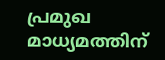പ്രമുഖ മാധ്യമത്തിന്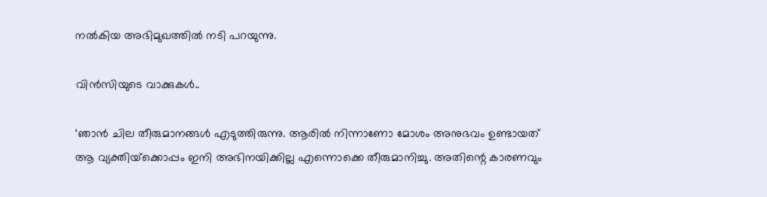നൽകിയ അഭിമുഖത്തിൽ നടി പറയുന്നു.

വിൻസിയുടെ വാക്കുകൾ..

‘ഞാന്‍ ചില തീരുമാനങ്ങള്‍ എടുത്തിരുന്നു. ആരില്‍ നിന്നാണോ മോശം അനുഭവം ഉണ്ടായത് ആ വ്യക്തിയ്‌ക്കൊപ്പം ഇനി അഭിനയിക്കില്ല എന്നൊക്കെ തീരുമാനിച്ചു. അതിന്റെ കാരണവും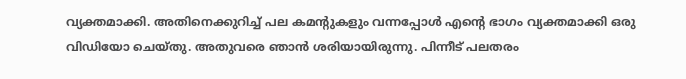വ്യക്തമാക്കി. അതിനെക്കുറിച്ച് പല കമന്റുകളും വന്നപ്പോള്‍ എന്റെ ഭാഗം വ്യക്തമാക്കി ഒരു വിഡിയോ ചെയ്തു. അതുവരെ ഞാന്‍ ശരിയായിരുന്നു. പിന്നീട് പലതരം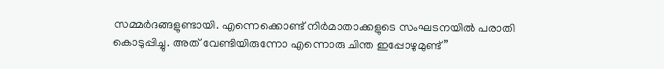സമ്മര്‍ദങ്ങളുണ്ടായി. എന്നെക്കൊണ്ട് നിര്‍മാതാക്കളുടെ സംഘടനയില്‍ പരാതി കൊടുപ്പിച്ചു. അത് വേണ്ടിയിരുന്നോ എന്നൊരു ചിന്ത ഇപ്പോഴുമുണ്ട്”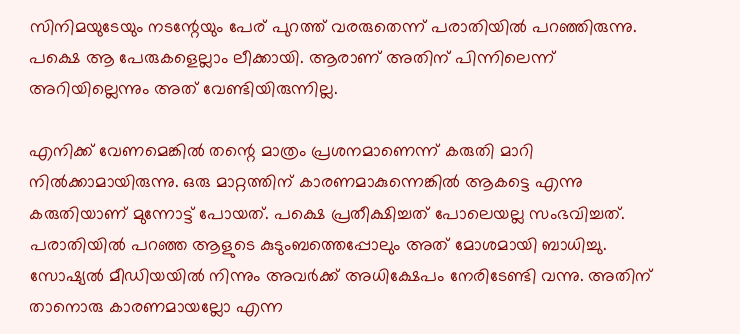സിനിമയുടേയും നടന്റേയും പേര് പുറത്ത് വരരുതെന്ന് പരാതിയില്‍ പറഞ്ഞിരുന്നു. പക്ഷെ ആ പേരുകളെല്ലാം ലീക്കായി. ആരാണ് അതിന് പിന്നിലെന്ന് അറിയില്ലെന്നും അത് വേണ്ടിയിരുന്നില്ല.

എനിക്ക് വേണമെങ്കില്‍ തന്റെ മാത്രം പ്രശനമാണെന്ന് കരുതി മാറി നില്‍ക്കാമായിരുന്നു. ഒരു മാറ്റത്തിന് കാരണമാകുന്നെങ്കില്‍ ആകട്ടെ എന്നു കരുതിയാണ് മുന്നോട്ട് പോയത്. പക്ഷെ പ്രതീക്ഷിച്ചത് പോലെയല്ല സംഭവിച്ചത്. പരാതിയില്‍ പറഞ്ഞ ആളുടെ കുടുംബത്തെപ്പോലും അത് മോശമായി ബാധിച്ചു. സോഷ്യല്‍ മീഡിയയില്‍ നിന്നും അവര്‍ക്ക് അധിക്ഷേപം നേരിടേണ്ടി വന്നു. അതിന് താനൊരു കാരണമായല്ലോ എന്ന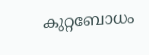കുറ്റബോധം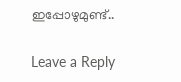ഇപ്പോഴുമുണ്ട്..

Leave a Reply